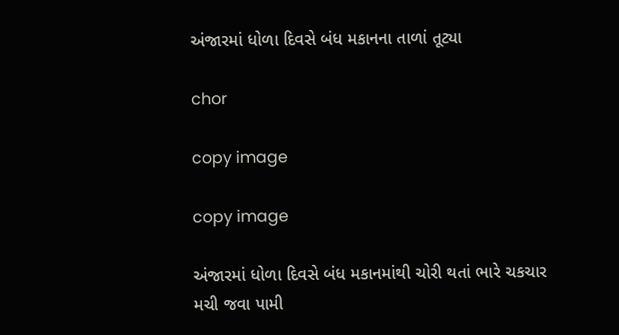અંજારમાં ધોળા દિવસે બંધ મકાનના તાળાં તૂટ્યા

chor

copy image

copy image

અંજારમાં ધોળા દિવસે બંધ મકાનમાંથી ચોરી થતાં ભારે ચકચાર મચી જવા પામી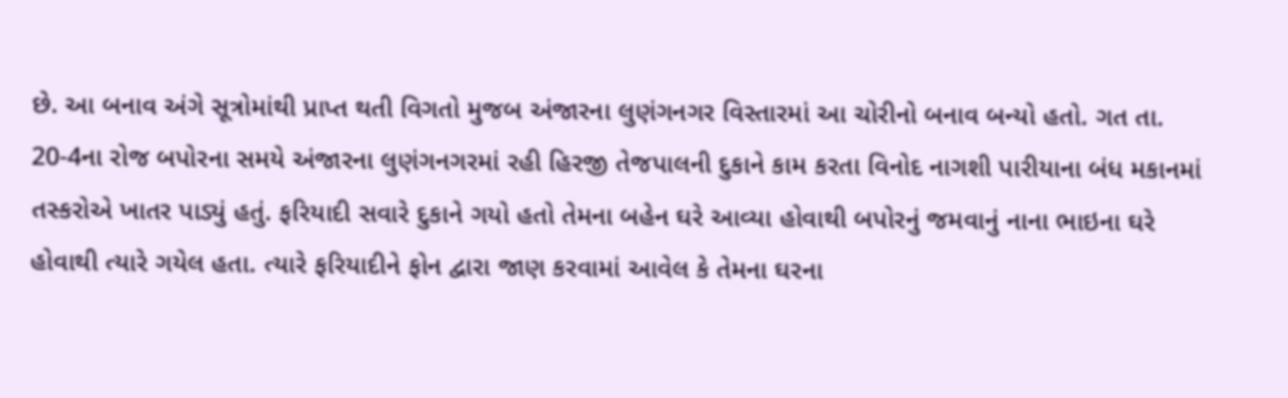છે. આ બનાવ અંગે સૂત્રોમાંથી પ્રાપ્ત થતી વિગતો મુજબ અંજારના લુણંગનગર વિસ્તારમાં આ ચોરીનો બનાવ બન્યો હતો. ગત તા. 20-4ના રોજ બપોરના સમયે અંજારના લુણંગનગરમાં રહી હિરજી તેજપાલની દુકાને કામ કરતા વિનોદ નાગશી પારીયાના બંધ મકાનમાં તસ્કરોએ ખાતર પાડ્યું હતું. ફરિયાદી સવારે દુકાને ગયો હતો તેમના બહેન ઘરે આવ્યા હોવાથી બપોરનું જમવાનું નાના ભાઇના ઘરે હોવાથી ત્યારે ગયેલ હતા. ત્યારે ફરિયાદીને ફોન દ્વારા જાણ કરવામાં આવેલ કે તેમના ઘરના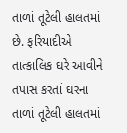તાળાં તૂટેલી હાલતમાં છે. ફરિયાદીએ તાત્કાલિક ઘરે આવીને તપાસ કરતાં ઘરના તાળાં તૂટેલી હાલતમાં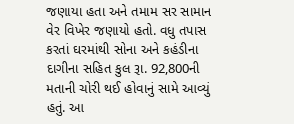જણાયા હતા અને તમામ સર સામાન વેર વિખેર જણાયો હતો. વધુ તપાસ કરતાં ઘરમાંથી સોના અને કહંડીના દાગીના સહિત કુલ રૂા. 92,800ની મતાની ચોરી થઈ હોવાનું સામે આવ્યું હતું. આ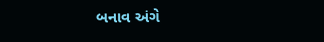બનાવ અંગે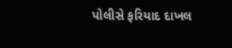પોલીસે ફરિયાદ દાખલ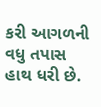કરી આગળની વધુ તપાસ હાથ ધરી છે.